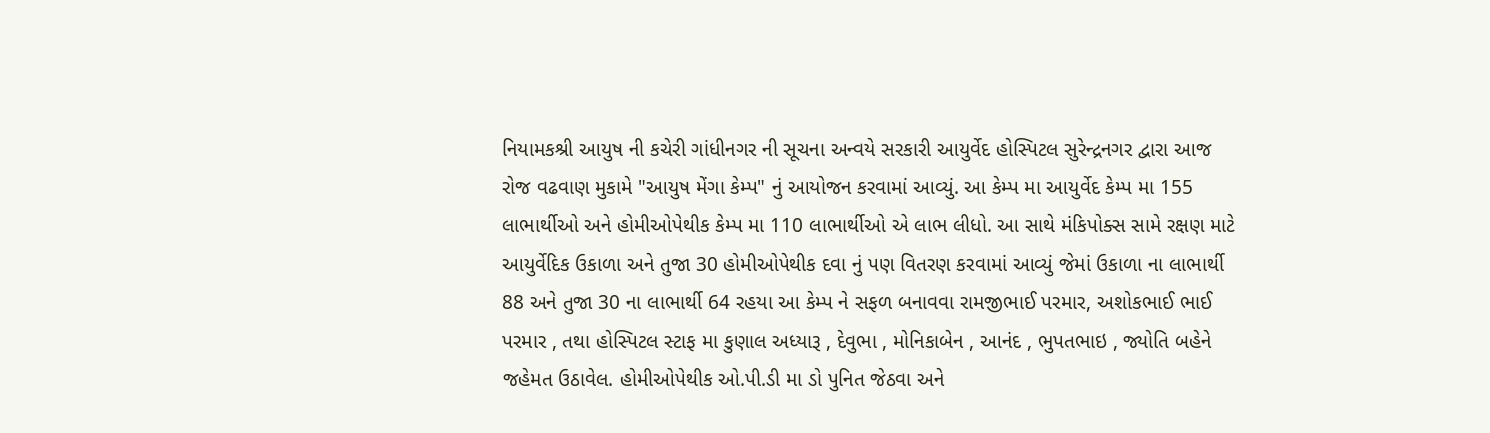નિયામકશ્રી આયુષ ની કચેરી ગાંધીનગર ની સૂચના અન્વયે સરકારી આયુર્વેદ હોસ્પિટલ સુરેન્દ્રનગર દ્વારા આજ રોજ વઢવાણ મુકામે "આયુષ મેંગા કેમ્પ" નું આયોજન કરવામાં આવ્યું. આ કેમ્પ મા આયુર્વેદ કેમ્પ મા 155 લાભાર્થીઓ અને હોમીઓપેથીક કેમ્પ મા 110 લાભાર્થીઓ એ લાભ લીધો. આ સાથે મંકિપોક્સ સામે રક્ષણ માટે આયુર્વેદિક ઉકાળા અને તુજા 30 હોમીઓપેથીક દવા નું પણ વિતરણ કરવામાં આવ્યું જેમાં ઉકાળા ના લાભાર્થી 88 અને તુજા 30 ના લાભાર્થી 64 રહયા આ કેમ્પ ને સફળ બનાવવા રામજીભાઈ પરમાર, અશોકભાઈ ભાઈ પરમાર , તથા હોસ્પિટલ સ્ટાફ મા કુણાલ અધ્યારૂ , દેવુભા , મોનિકાબેન , આનંદ , ભુપતભાઇ , જ્યોતિ બહેને જહેમત ઉઠાવેલ. હોમીઓપેથીક ઓ.પી.ડી મા ડો પુનિત જેઠવા અને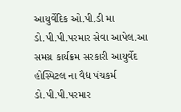આયુર્વેદિક ઓ.પી.ડી મા ડો.પી.પી.પરમાર સેવા આપેલ.આ સમગ્ર કાર્યક્રમ સરકારી આયુર્વેદ હોસ્પિટલ ના વૈદ્ય પંચકર્મ ડો.પી.પી.પરમાર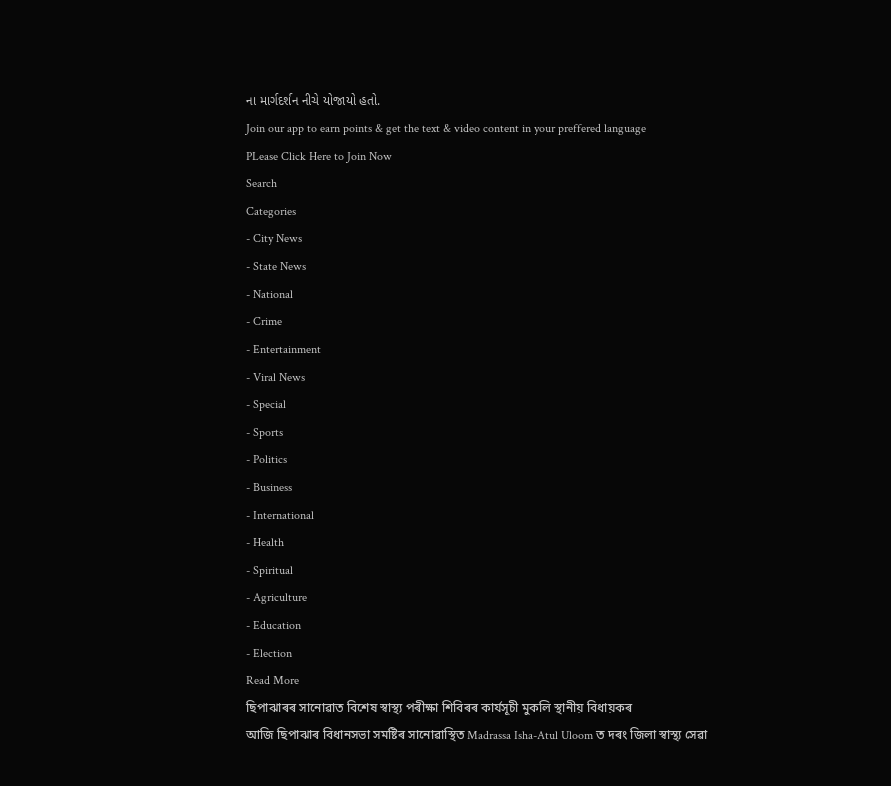ના માર્ગદર્શન નીચે યોજાયો હતો.
Join our app to earn points & get the text & video content in your preffered language
PLease Click Here to Join Now
Search
Categories
- City News
- State News
- National
- Crime
- Entertainment
- Viral News
- Special
- Sports
- Politics
- Business
- International
- Health
- Spiritual
- Agriculture
- Education
- Election
Read More
ছিপাঝাৰৰ সানোৱাত বিশেষ স্বাস্থ্য পৰীক্ষা শিবিৰৰ কাৰ্যসূচী মুকলি স্থানীয় বিধায়কৰ
আজি ছিপাঝাৰ বিধানসভা সমষ্টিৰ সানোৱাস্থিত Madrassa Isha-Atul Uloom ত দৰং জিলা স্বাস্থ্য সেৱা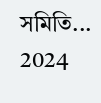সমিতি...
2024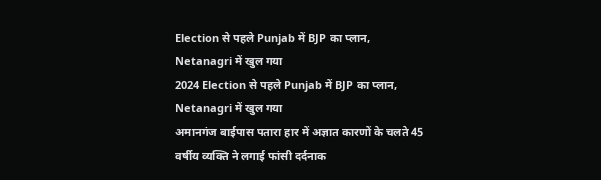Election से पहले Punjab में BJP का प्लान, Netanagri में खुल गया
2024 Election से पहले Punjab में BJP का प्लान, Netanagri में खुल गया
अमानगंज बाईपास पतारा हार में अज्ञात कारणों के चलते 45 वर्षीय व्यक्ति ने लगाई फांसी दर्दनाक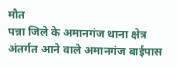मौत
पन्ना जिले के अमानगंज थाना क्षेत्र अंतर्गत आने वाले अमानगंज बाईपास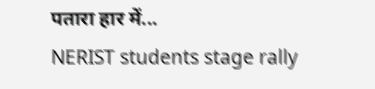पतारा हार में...
NERIST students stage rally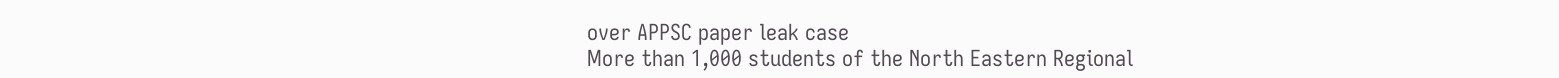over APPSC paper leak case
More than 1,000 students of the North Eastern Regional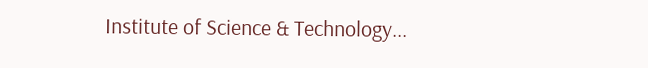Institute of Science & Technology...